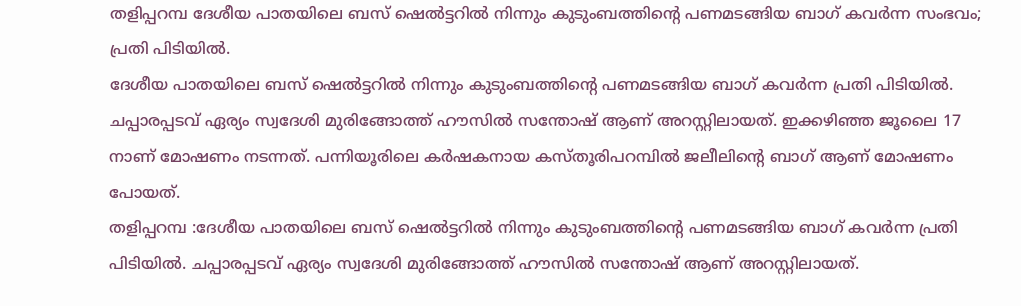തളിപ്പറമ്പ ദേശീയ പാതയിലെ ബസ് ഷെൽട്ടറിൽ നിന്നും കുടുംബത്തിന്റെ പണമടങ്ങിയ ബാഗ് കവർന്ന സംഭവം; പ്രതി പിടിയിൽ.
ദേശീയ പാതയിലെ ബസ് ഷെൽട്ടറിൽ നിന്നും കുടുംബത്തിന്റെ പണമടങ്ങിയ ബാഗ് കവർന്ന പ്രതി പിടിയിൽ. ചപ്പാരപ്പടവ് ഏര്യം സ്വദേശി മുരിങ്ങോത്ത് ഹൗസിൽ സന്തോഷ് ആണ് അറസ്റ്റിലായത്. ഇക്കഴിഞ്ഞ ജൂലൈ 17 നാണ് മോഷണം നടന്നത്. പന്നിയൂരിലെ കർഷകനായ കസ്തൂരിപറമ്പിൽ ജലീലിന്റെ ബാഗ് ആണ് മോഷണം പോയത്.
തളിപ്പറമ്പ :ദേശീയ പാതയിലെ ബസ് ഷെൽട്ടറിൽ നിന്നും കുടുംബത്തിന്റെ പണമടങ്ങിയ ബാഗ് കവർന്ന പ്രതി പിടിയിൽ. ചപ്പാരപ്പടവ് ഏര്യം സ്വദേശി മുരിങ്ങോത്ത് ഹൗസിൽ സന്തോഷ് ആണ് അറസ്റ്റിലായത്.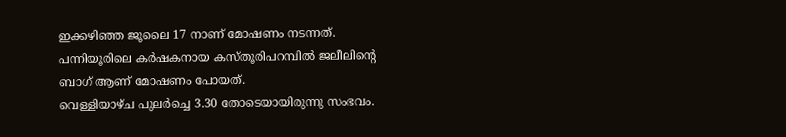ഇക്കഴിഞ്ഞ ജൂലൈ 17 നാണ് മോഷണം നടന്നത്. പന്നിയൂരിലെ കർഷകനായ കസ്തൂരിപറമ്പിൽ ജലീലിന്റെ ബാഗ് ആണ് മോഷണം പോയത്.
വെള്ളിയാഴ്ച പുലർച്ചെ 3.30 തോടെയായിരുന്നു സംഭവം.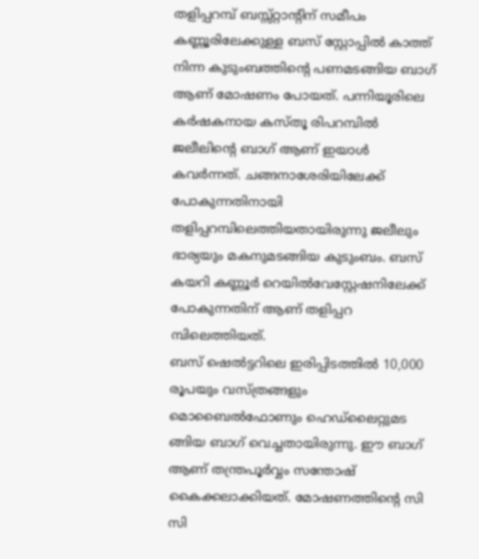തളിപ്പറമ്പ് ബസ്സ്റ്റാൻ്റിന് സമീപം കണ്ണൂരിലേക്കുള്ള ബസ് സ്റ്റോപ്പിൽ കാത്ത് നിന്ന കുടുംബത്തിന്റെ പണമടങ്ങിയ ബാഗ് ആണ് മോഷണം പോയത്. പന്നിയൂരിലെ കർഷകനായ കസ്തൂ രിപറമ്പിൽ ജലീലിന്റെ ബാഗ് ആണ് ഇയാൾ കവർന്നത്. ചങ്ങനാശേരിയിലേക്ക് പോകുന്നതിനായി തളിപ്പറമ്പിലെത്തിയതായിരുന്നു ജലീലും ഭാര്യയും മകനുമടങ്ങിയ കുടുംബം. ബസ് കയറി കണ്ണൂർ റെയിൽവേസ്റ്റേഷനിലേക്ക് പോകുന്നതിന് ആണ് തളിപ്പറ മ്പിലെത്തിയത്.
ബസ് ഷെൽട്ടറിലെ ഇരിപ്പിടത്തിൽ 10,000 രൂപയും വസ്ത്രങ്ങളും മൊബൈൽഫോണും ഹെഡ്ലൈറ്റുമട ങ്ങിയ ബാഗ് വെച്ചതായിരുന്നു. ഈ ബാഗ് ആണ് തന്ത്രപൂർവ്വം സന്തോഷ് കൈക്കലാക്കിയത്. മോഷണത്തിന്റെ സി സി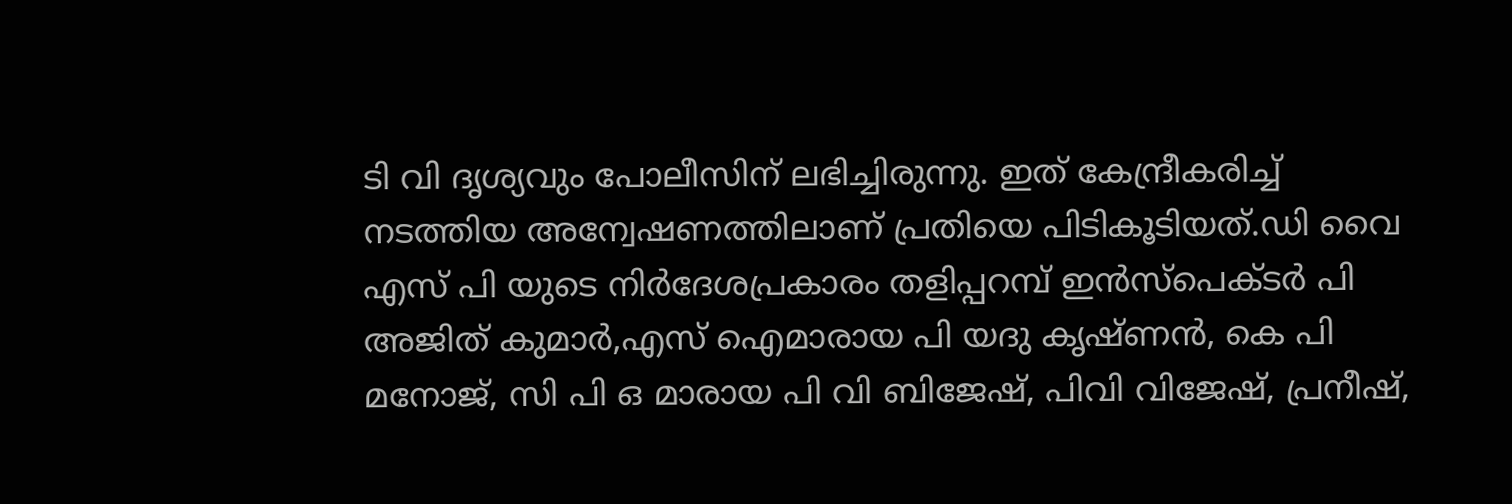ടി വി ദൃശ്യവും പോലീസിന് ലഭിച്ചിരുന്നു. ഇത് കേന്ദ്രീകരിച്ച് നടത്തിയ അന്വേഷണത്തിലാണ് പ്രതിയെ പിടികൂടിയത്.ഡി വൈ എസ് പി യുടെ നിർദേശപ്രകാരം തളിപ്പറമ്പ് ഇൻസ്പെക്ടർ പി അജിത് കുമാർ,എസ് ഐമാരായ പി യദു കൃഷ്ണൻ, കെ പി മനോജ്, സി പി ഒ മാരായ പി വി ബിജേഷ്, പിവി വിജേഷ്, പ്രനീഷ്,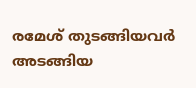രമേശ് തുടങ്ങിയവർ അടങ്ങിയ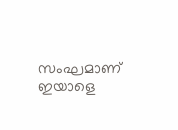സംഘമാണ് ഇയാളെ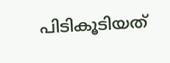പിടികൂടിയത്